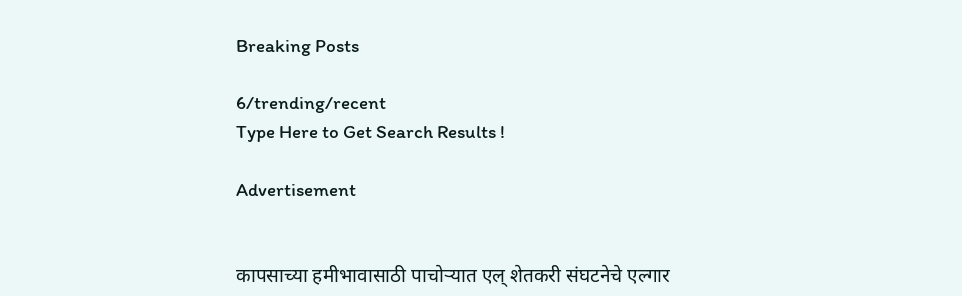Breaking Posts

6/trending/recent
Type Here to Get Search Results !

Advertisement


कापसाच्या हमीभावासाठी पाचोर्‍यात एल् शेतकरी संघटनेचे एल्गार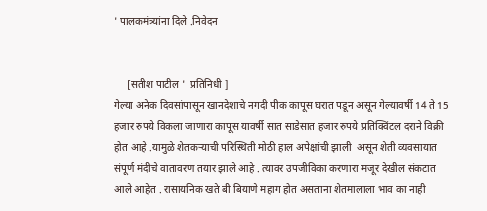' पालकमंत्र्यांना दिले .निवेदन


     [सतीश पाटील '  प्रतिनिधी ]
गेल्या अनेक दिवसांपासून खानदेशाचे नगदी पीक कापूस घरात पडून असून गेल्यावर्षी 14 ते 15 हजार रुपये विकला जाणारा कापूस यावर्षी सात साडेसात हजार रुपये प्रतिक्विंटल दराने विक्री होत आहे .यामुळे शेतकऱ्याची परिस्थिती मोठी हाल अपेक्षांची झाली  असून शेती व्यवसायात संपूर्ण मंदीचे वातावरण तयार झाले आहे . त्यावर उपजीविका करणारा मजूर देखील संकटात आले आहेत . रासायनिक खते बी बियाणे महाग होत असताना शेतमालाला भाव का नाही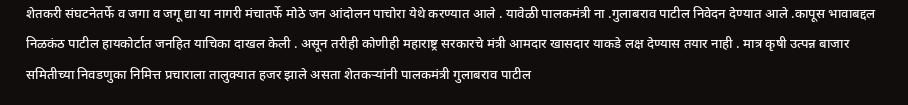शेतकरी संघटनेतर्फे व जगा व जगू द्या या नागरी मंचातर्फे मोठे जन आंदोलन पाचोरा येथे करण्यात आले . यावेळी पालकमंत्री ना .गुलाबराव पाटील निवेदन देण्यात आले .कापूस भावाबद्दल निळकंठ पाटील हायकोर्टात जनहित याचिका दाखल केली . असून तरीही कोणीही महाराष्ट्र सरकारचे मंत्री आमदार खासदार याकडे लक्ष देण्यास तयार नाही . मात्र कृषी उत्पन्न बाजार समितीच्या निवडणुका निमित्त प्रचाराला तालुक्यात हजर झाले असता शेतकऱ्यांनी पालकमंत्री गुलाबराव पाटील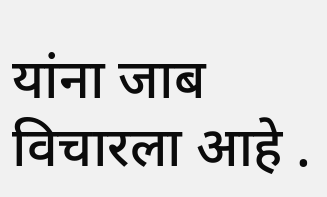यांना जाब विचारला आहे .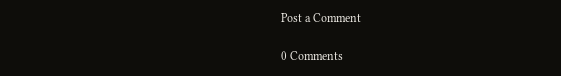Post a Comment

0 Comments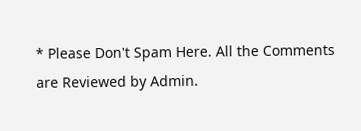* Please Don't Spam Here. All the Comments are Reviewed by Admin.